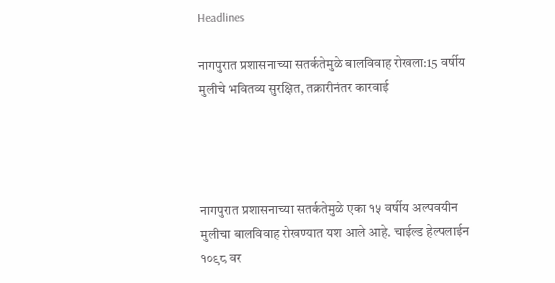Headlines

नागपुरात प्रशासनाच्या सतर्कतेमुळे बालविवाह रोखला:15 वर्षीय मुलीचे भवितव्य सुरक्षित, तक्रारीनंतर कारवाई




नागपुरात प्रशासनाच्या सतर्कतेमुळे एका १५ वर्षीय अल्पवयीन मुलीचा बालविवाह रोखण्यात यश आले आहे. चाईल्ड हेल्पलाईन १०९८ वर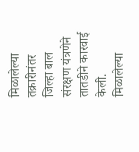मिळालेल्या तक्रारीनंतर जिल्हा बाल संरक्षण यंत्रणेने तातडीने कारवाई केली. मिळालेल्या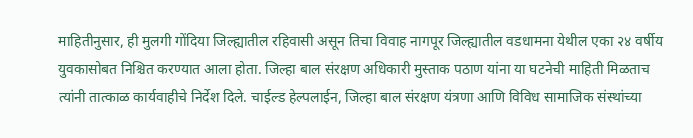माहितीनुसार, ही मुलगी गोंदिया जिल्ह्यातील रहिवासी असून तिचा विवाह नागपूर जिल्ह्यातील वडधामना येथील एका २४ वर्षीय युवकासोबत निश्चित करण्यात आला होता. जिल्हा बाल संरक्षण अधिकारी मुस्ताक पठाण यांना या घटनेची माहिती मिळताच त्यांनी तात्काळ कार्यवाहीचे निर्देश दिले. चाईल्ड हेल्पलाईन, जिल्हा बाल संरक्षण यंत्रणा आणि विविध सामाजिक संस्थांच्या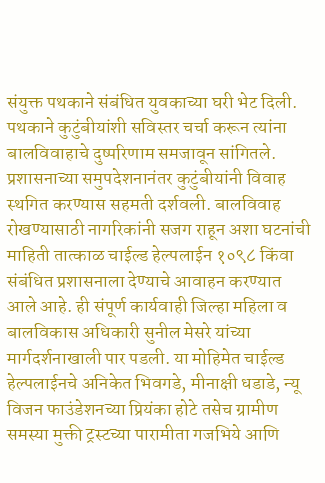संयुक्त पथकाने संबंधित युवकाच्या घरी भेट दिली. पथकाने कुटुंबीयांशी सविस्तर चर्चा करून त्यांना बालविवाहाचे दुष्परिणाम समजावून सांगितले. प्रशासनाच्या समुपदेशनानंतर कुटुंबीयांनी विवाह स्थगित करण्यास सहमती दर्शवली. बालविवाह रोखण्यासाठी नागरिकांनी सजग राहून अशा घटनांची माहिती तात्काळ चाईल्ड हेल्पलाईन १०९८ किंवा संबंधित प्रशासनाला देण्याचे आवाहन करण्यात आले आहे. ही संपूर्ण कार्यवाही जिल्हा महिला व बालविकास अधिकारी सुनील मेसरे यांच्या मार्गदर्शनाखाली पार पडली. या मोहिमेत चाईल्ड हेल्पलाईनचे अनिकेत भिवगडे, मीनाक्षी धडाडे, न्यू विजन फाउंडेशनच्या प्रियंका होटे तसेच ग्रामीण समस्या मुक्ती ट्रस्टच्या पारामीता गजभिये आणि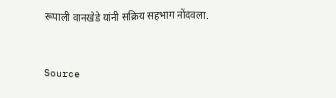रूपाली वानखेडे यांनी सक्रिय सहभाग नोंदवला.



Source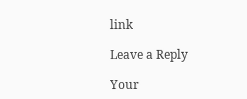link

Leave a Reply

Your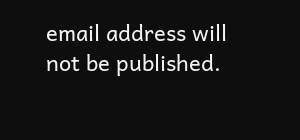email address will not be published.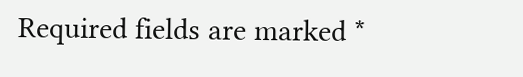Required fields are marked *